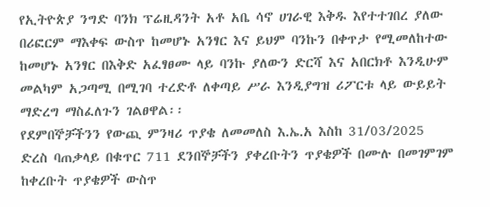የኢትዮጵያ ንግድ ባንክ ፕሬዚዳንት አቶ አቤ ሳኖ ሀገራዊ እቅዱ እየተተገበረ ያለው በሪፎርም ማእቀፍ ውስጥ ከመሆኑ አንፃር እና ይህም ባንኩን በቀጥታ የሚመለከተው ከመሆኑ አንፃር በእቅድ አፈፃፀሙ ላይ ባንኩ ያለውን ድርሻ እና አበርክቶ እንዲሁም መልካም አጋጣሚ በሚገባ ተረድቶ ለቀጣይ ሥራ እንዲያግዝ ሪፖርቱ ላይ ውይይት ማድረግ ማስፈለጉን ገልፀዋል፡፡
የደምበኞቻችንን የውጪ ምንዛሪ ጥያቄ ለመመለስ እ.ኤ.አ እስከ 31/03/2025 ድረስ ባጠቃላይ በቁጥር 711 ደንበኞቻችን ያቀረቡትን ጥያቄዎች በሙሉ በመገምገም ከቀረቡት ጥያቄዎች ውስጥ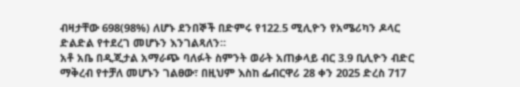ብዛታቸው 698(98%) ለሆኑ ደንበኞች በድምሩ የ122.5 ሚሊዮን የአሜሪካን ዶላር ድልድል የተደረገ መሆኑን እንገልጻለን።
አቶ አቤ በዲጂታል አማራጭ ባለፉት ስምንት ወራት አጠቃላይ ብር 3.9 ቢሊዮን ብድር ማቅረብ የተቻለ መሆኑን ገልፀው፣ በዚህም እስከ ፌብርዋሪ 28 ቀን 2025 ድረስ 717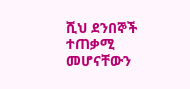ሺህ ደንበኞች ተጠቃሚ መሆናቸውን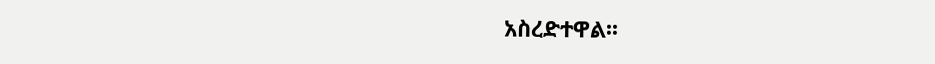አስረድተዋል፡፡